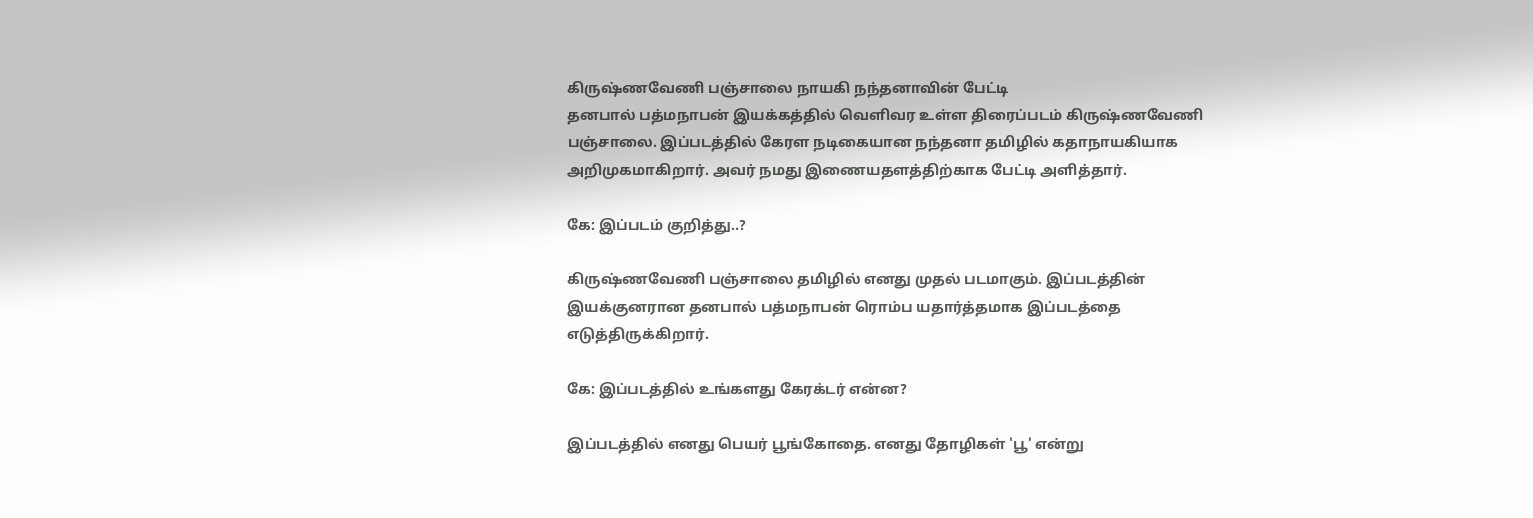கிருஷ்ணவேணி பஞ்சாலை நாயகி நந்தனாவின் பேட்டி
தனபால் பத்மநாபன் இயக்கத்தில் வெளிவர உள்ள திரைப்படம் கிருஷ்ணவேணி பஞ்சாலை. இப்படத்தில் கேரள நடிகையான நந்தனா தமிழில் கதாநாயகியாக அறிமுகமாகிறார். அவர் நமது இணையதளத்திற்காக பேட்டி அளித்தார்.

கே: இப்படம் குறித்து..?

கிருஷ்ணவேணி பஞ்சாலை தமிழில் எனது முதல் படமாகும். இப்படத்தின் இயக்குனரான தனபால் பத்மநாபன் ரொம்ப யதார்த்தமாக இப்படத்தை எடுத்திருக்கிறார்.

கே: இப்படத்தில் உங்களது கேரக்டர் என்ன?

இப்படத்தில் எனது பெயர் பூங்கோதை. எனது தோழிகள் 'பூ' என்று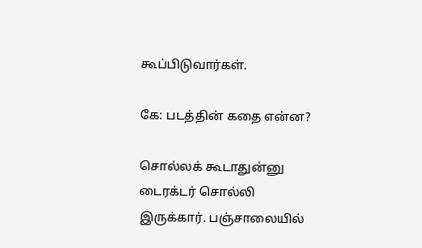கூப்பிடுவார்கள்.

கே: படத்தின் கதை என்ன?

சொல்லக் கூடாதுன்னு டைரக்டர் சொல்லி இருக்கார். பஞ்சாலையில்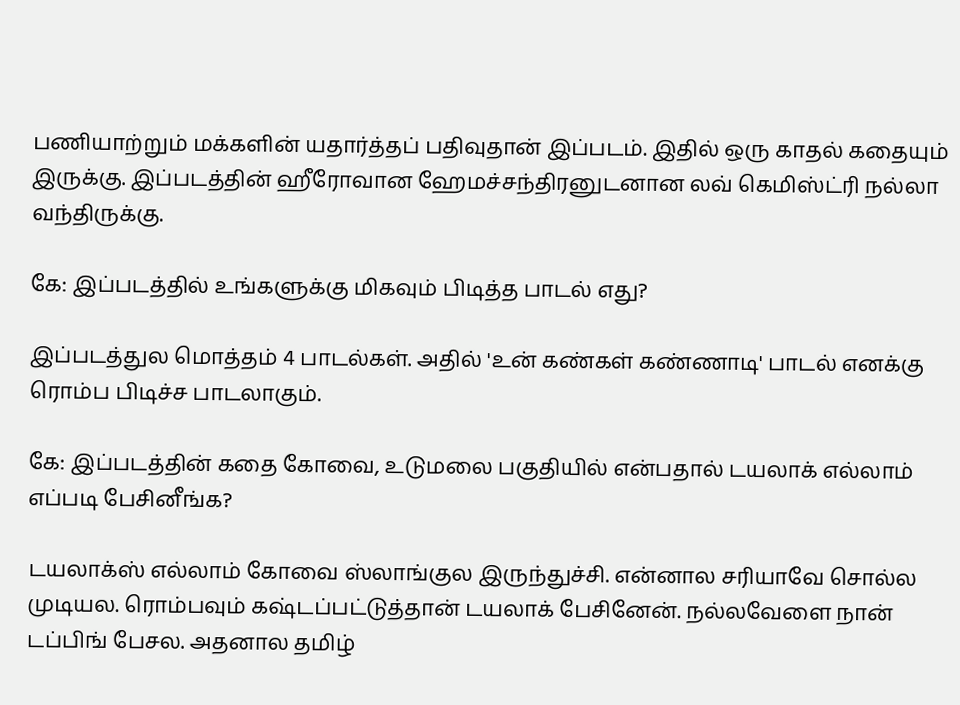பணியாற்றும் மக்களின் யதார்த்தப் பதிவுதான் இப்படம். இதில் ஒரு காதல் கதையும் இருக்கு. இப்படத்தின் ஹீரோவான ஹேமச்சந்திரனுடனான லவ் கெமிஸ்ட்ரி நல்லா வந்திருக்கு.

கே: இப்படத்தில் உங்களுக்கு மிகவும் பிடித்த பாடல் எது?

இப்படத்துல மொத்தம் 4 பாடல்கள். அதில் 'உன் கண்கள் கண்ணாடி' பாடல் எனக்கு ரொம்ப பிடிச்ச பாடலாகும்.

கே: இப்படத்தின் கதை கோவை, உடுமலை பகுதியில் என்பதால் டயலாக் எல்லாம் எப்படி பேசினீங்க?

டயலாக்ஸ் எல்லாம் கோவை ஸ்லாங்குல இருந்துச்சி. என்னால சரியாவே சொல்ல முடியல. ரொம்பவும் கஷ்டப்பட்டுத்தான் டயலாக் பேசினேன். நல்லவேளை நான் டப்பிங் பேசல. அதனால தமிழ்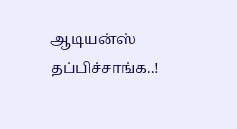ஆடியன்ஸ் தப்பிச்சாங்க..!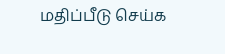மதிப்பீடு செய்க